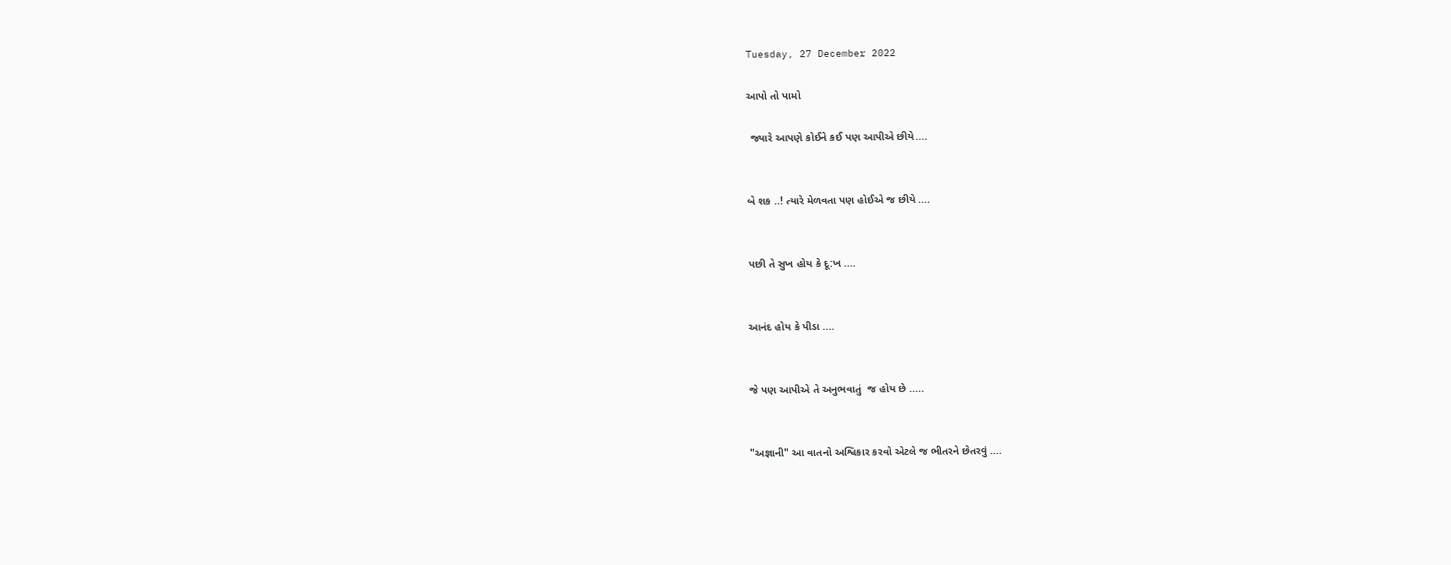Tuesday, 27 December 2022

આપો તો પામો

 જ્યારે આપણે કોઈને કઈ પણ આપીએ છીયે....


બે શક ..! ત્યારે મેળવતા પણ હોઈએ જ છીયે ....


પછી તે સુખ હોય કે દૂ:ખ ....


આનંદ હોય કે પીડા ....


જે પણ આપીએ તે અનુભવાતું  જ હોય છે .....


"અજ્ઞાની" આ વાતનો અશ્વિકાર કરવો એટલે જ ભીતરને છેતરવું ....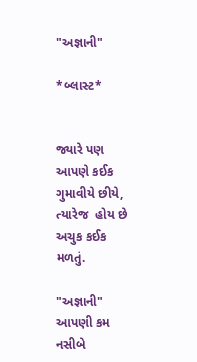"અજ્ઞાની"

*બ્લાસ્ટ*


જ્યારે પણ આપણે કઈક ગુમાવીયે છીયે, ત્યારેજ  હોય છે અચુક કઈક મળતું.

"અજ્ઞાની" આપણી કમ નસીબે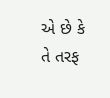એ છે કે તે તરફ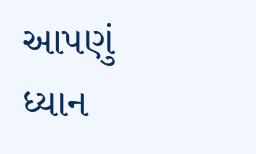આપણું  ધ્યાન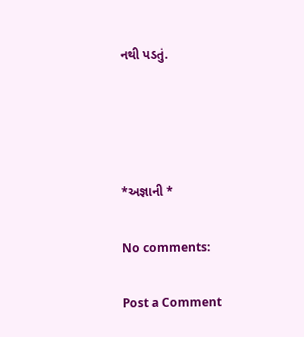નથી પડતું.




*અજ્ઞાની *

No comments:

Post a Comment